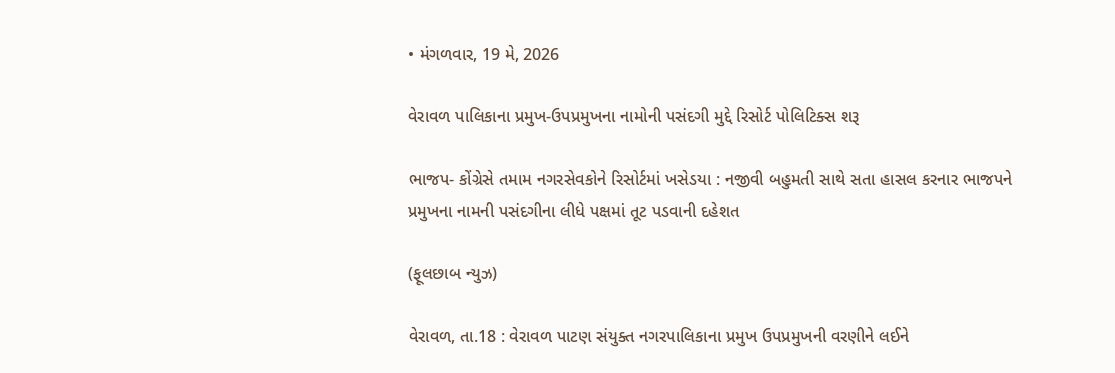• મંગળવાર, 19 મે, 2026

વેરાવળ પાલિકાના પ્રમુખ-ઉપપ્રમુખના નામોની પસંદગી મુદ્દે રિસોર્ટ પોલિટિક્સ શરૂ

ભાજપ- કોંગ્રેસે તમામ નગરસેવકોને રિસોર્ટમાં ખસેડયા : નજીવી બહુમતી સાથે સતા હાસલ કરનાર ભાજપને પ્રમુખના નામની પસંદગીના લીધે પક્ષમાં તૂટ પડવાની દહેશત

(ફૂલછાબ ન્યુઝ)

વેરાવળ, તા.18 : વેરાવળ પાટણ સંયુક્ત નગરપાલિકાના પ્રમુખ ઉપપ્રમુખની વરણીને લઈને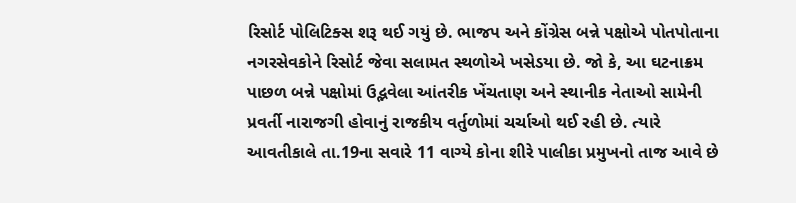રિસોર્ટ પોલિટિક્સ શરૂ થઈ ગયું છે. ભાજપ અને કોંગ્રેસ બન્ને પક્ષોએ પોતપોતાના નગરસેવકોને રિસોર્ટ જેવા સલામત સ્થળોએ ખસેડયા છે. જો કે, આ ઘટનાક્રમ પાછળ બન્ને પક્ષોમાં ઉદ્ભવેલા આંતરીક ખેંચતાણ અને સ્થાનીક નેતાઓ સામેની પ્રવર્તી નારાજગી હોવાનું રાજકીય વર્તુળોમાં ચર્ચાઓ થઈ રહી છે. ત્યારે આવતીકાલે તા.19ના સવારે 11 વાગ્યે કોના શીરે પાલીકા પ્રમુખનો તાજ આવે છે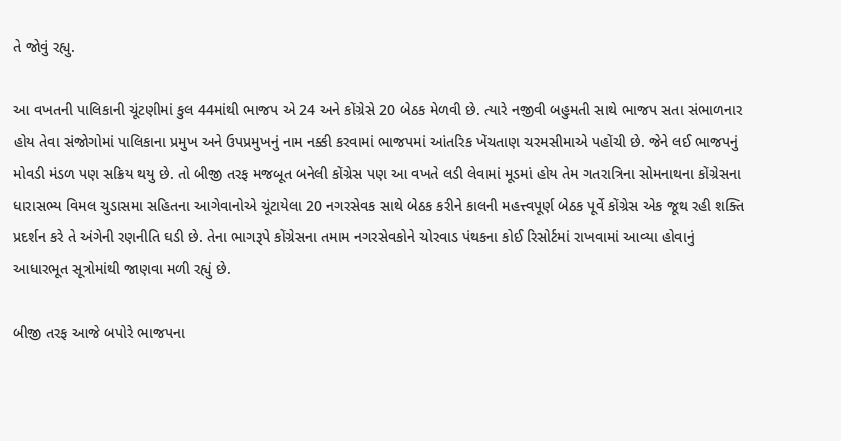તે જોવું રહ્યુ.

આ વખતની પાલિકાની ચૂંટણીમાં કુલ 44માંથી ભાજપ એ 24 અને કોંગ્રેસે 20 બેઠક મેળવી છે. ત્યારે નજીવી બહુમતી સાથે ભાજપ સતા સંભાળનાર હોય તેવા સંજોગોમાં પાલિકાના પ્રમુખ અને ઉપપ્રમુખનું નામ નક્કી કરવામાં ભાજપમાં આંતરિક ખેંચતાણ ચરમસીમાએ પહોંચી છે. જેને લઈ ભાજપનું મોવડી મંડળ પણ સક્રિય થયુ છે. તો બીજી તરફ મજબૂત બનેલી કોંગ્રેસ પણ આ વખતે લડી લેવામાં મૂડમાં હોય તેમ ગતરાત્રિના સોમનાથના કોંગ્રેસના ધારાસભ્ય વિમલ ચુડાસમા સહિતના આગેવાનોએ ચૂંટાયેલા 20 નગરસેવક સાથે બેઠક કરીને કાલની મહત્ત્વપૂર્ણ બેઠક પૂર્વે કોંગ્રેસ એક જૂથ રહી શક્તિ પ્રદર્શન કરે તે અંગેની રણનીતિ ઘડી છે. તેના ભાગરૂપે કોંગ્રેસના તમામ નગરસેવકોને ચોરવાડ પંથકના કોઈ રિસોર્ટમાં રાખવામાં આવ્યા હોવાનું આધારભૂત સૂત્રોમાંથી જાણવા મળી રહ્યું છે.

બીજી તરફ આજે બપોરે ભાજપના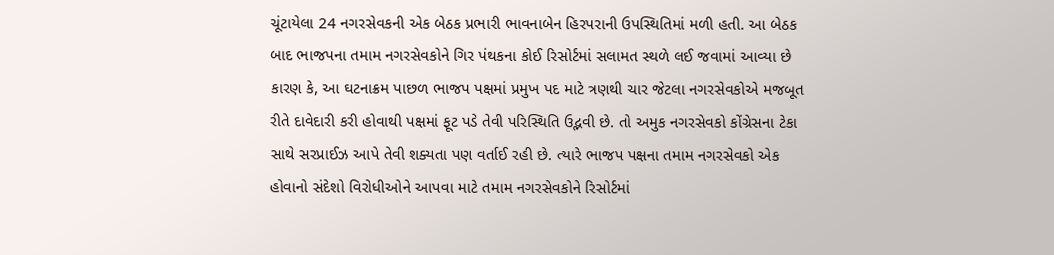ચૂંટાયેલા 24 નગરસેવકની એક બેઠક પ્રભારી ભાવનાબેન હિરપરાની ઉપસ્થિતિમાં મળી હતી. આ બેઠક બાદ ભાજપના તમામ નગરસેવકોને ગિર પંથકના કોઈ રિસોર્ટમાં સલામત સ્થળે લઈ જવામાં આવ્યા છે કારણ કે, આ ઘટનાક્રમ પાછળ ભાજપ પક્ષમાં પ્રમુખ પદ માટે ત્રણથી ચાર જેટલા નગરસેવકોએ મજબૂત રીતે દાવેદારી કરી હોવાથી પક્ષમાં ફૂટ પડે તેવી પરિસ્થિતિ ઉદ્ભવી છે. તો અમુક નગરસેવકો કોંગ્રેસના ટેકા સાથે સરપ્રાઈઝ આપે તેવી શક્યતા પણ વર્તાઈ રહી છે. ત્યારે ભાજપ પક્ષના તમામ નગરસેવકો એક હોવાનો સંદેશો વિરોધીઓને આપવા માટે તમામ નગરસેવકોને રિસોર્ટમાં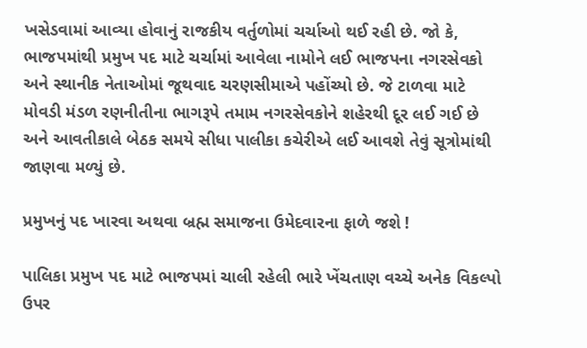ખસેડવામાં આવ્યા હોવાનું રાજકીય વર્તુળોમાં ચર્ચાઓ થઈ રહી છે. જો કે, ભાજપમાંથી પ્રમુખ પદ માટે ચર્ચામાં આવેલા નામોને લઈ ભાજપના નગરસેવકો અને સ્થાનીક નેતાઓમાં જૂથવાદ ચરણસીમાએ પહોંચ્યો છે. જે ટાળવા માટે મોવડી મંડળ રણનીતીના ભાગરૂપે તમામ નગરસેવકોને શહેરથી દૂર લઈ ગઈ છે અને આવતીકાલે બેઠક સમયે સીધા પાલીકા કચેરીએ લઈ આવશે તેવું સૂત્રોમાંથી જાણવા મળ્યું છે.

પ્રમુખનું પદ ખારવા અથવા બ્રહ્મ સમાજના ઉમેદવારના ફાળે જશે !

પાલિકા પ્રમુખ પદ માટે ભાજપમાં ચાલી રહેલી ભારે ખેંચતાણ વચ્ચે અનેક વિકલ્પો ઉપર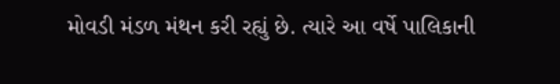મોવડી મંડળ મંથન કરી રહ્યું છે. ત્યારે આ વર્ષે પાલિકાની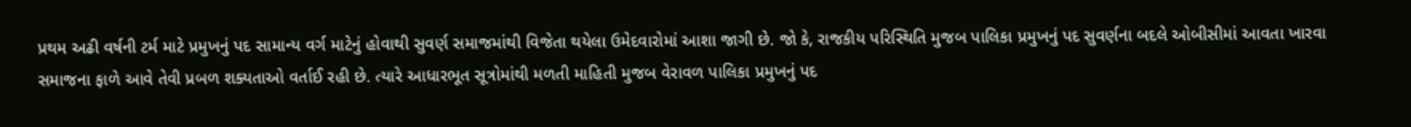પ્રથમ અઢી વર્ષની ટર્મ માટે પ્રમુખનું પદ સામાન્ય વર્ગ માટેનું હોવાથી સુવર્ણ સમાજમાંથી વિજેતા થયેલા ઉમેદવારોમાં આશા જાગી છે. જો કે, રાજકીય પરિસ્થિતિ મુજબ પાલિકા પ્રમુખનું પદ સુવર્ણના બદલે ઓબીસીમાં આવતા ખારવા સમાજના ફાળે આવે તેવી પ્રબળ શક્યતાઓ વર્તાઈ રહી છે. ત્યારે આધારભૂત સૂત્રોમાંથી મળતી માહિતી મુજબ વેરાવળ પાલિકા પ્રમુખનું પદ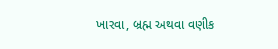ખારવા, બ્રહ્મ અથવા વણીક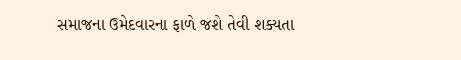સમાજના ઉમેદવારના ફાળે જશે તેવી શક્યતા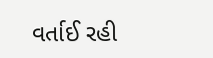વર્તાઈ રહી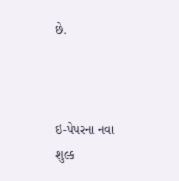છે.



ઇ-પેપરના નવા શુલ્ક